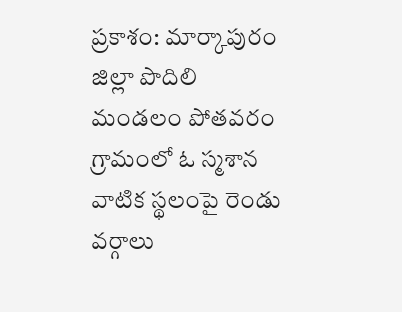ప్రకాశం: మార్కాపురం జిల్లా పొదిలి మండలం పోతవరం గ్రామంలో ఓ స్మశాన వాటిక స్థలంపై రెండు వర్గాలు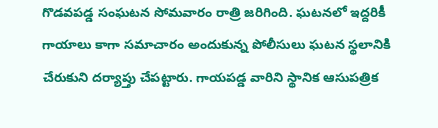గొడవపడ్డ సంఘటన సోమవారం రాత్రి జరిగింది. ఘటనలో ఇద్దరికీ గాయాలు కాగా సమాచారం అందుకున్న పోలీసులు ఘటన స్థలానికి చేరుకుని దర్యాప్తు చేపట్టారు. గాయపడ్డ వారిని స్థానిక ఆసుపత్రిక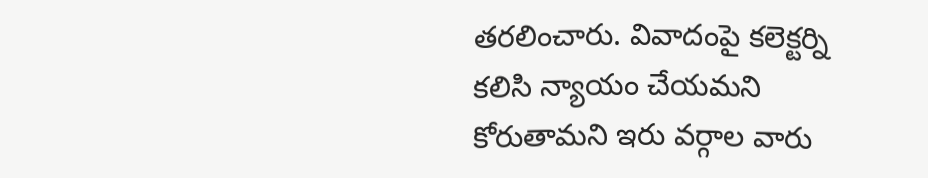తరలించారు. వివాదంపై కలెక్టర్ని కలిసి న్యాయం చేయమని కోరుతామని ఇరు వర్గాల వారు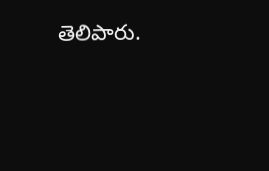తెలిపారు.